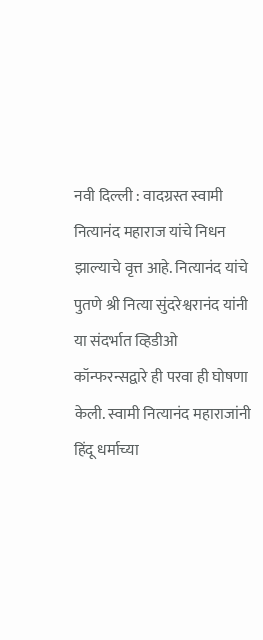नवी दिल्ली : वादग्रस्त स्वामी नित्यानंद महाराज यांचे निधन झाल्याचे वृत्त आहे. नित्यानंद यांचे पुतणे श्री नित्या सुंदरेश्वरानंद यांनी या संदर्भात व्हिडीओ कॉन्फरन्सद्वारे ही परवा ही घोषणा केली. स्वामी नित्यानंद महाराजांनी हिंदू धर्माच्या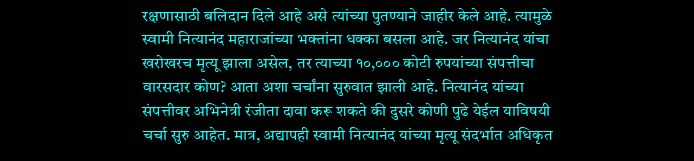रक्षणासाठी बलिदान दिले आहे असे त्यांच्या पुतण्याने जाहीर केले आहे. त्यामुळे स्वामी नित्यानंद महाराजांच्या भक्तांना धक्का बसला आहे. जर नित्यानंद यांचा खरोखरच मृत्यू झाला असेल, तर त्याच्या १०,००० कोटी रुपयांच्या संपत्तीचा वारसदार कोण? आता अशा चर्चांना सुरुवात झाली आहे. नित्यानंद यांच्या संपत्तीवर अभिनेत्री रंजीता दावा करू शकते की दुसरे कोणी पुढे येईल याविषयी चर्चा सुरु आहेत. मात्र, अद्यापही स्वामी नित्यानंद यांच्या मृत्यू संदर्भात अधिकृत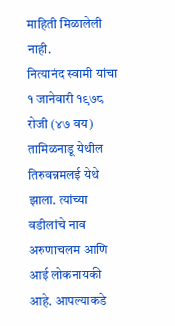माहिती मिळालेली नाही.
नित्यानंद स्वामी यांचा १ जानेवारी १९७८ रोजी (४७ वय) तामिळनाडू येथील तिरुवन्नमलई येथे झाला. त्यांच्या वडीलांचे नाव अरुणाचलम आणि आई लोकनायकी आहे. आपल्याकडे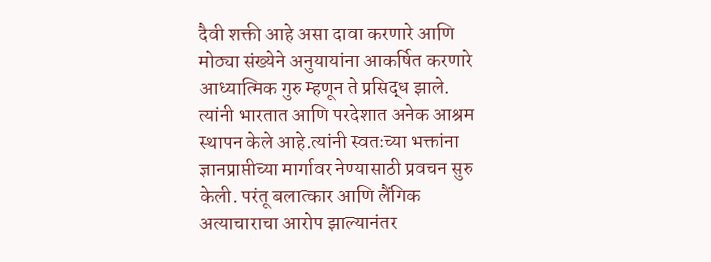दैवी शक्ती आहे असा दावा करणारे आणि मोठ्या संख्येने अनुयायांना आकर्षित करणारे आध्यात्मिक गुरु म्हणून ते प्रसिद्ध झाले. त्यांनी भारतात आणि परदेशात अनेक आश्रम स्थापन केले आहे.त्यांनी स्वतःच्या भक्तांना ज्ञानप्राप्तीच्या मार्गावर नेण्यासाठी प्रवचन सुरु केली. परंतू बलात्कार आणि लैंगिक अत्याचाराचा आरोप झाल्यानंतर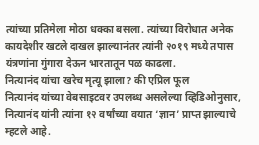त्यांच्या प्रतिमेला मोठा धक्का बसला. त्यांच्या विरोधात अनेक कायदेशीर खटले दाखल झाल्यानंतर त्यांनी २०१९ मध्ये तपास यंत्रणांना गुंगारा देऊन भारतातून पळ काढला.
नित्यानंद यांचा खरेच मृत्यू झाला? की एप्रिल फूल
नित्यानंद यांच्या वेबसाइटवर उपलब्ध असलेल्या व्हिडिओनुसार, नित्यानंद यांनी त्यांना १२ वर्षांच्या वयात ‘ज्ञान’ प्राप्त झाल्याचे म्हटले आहे.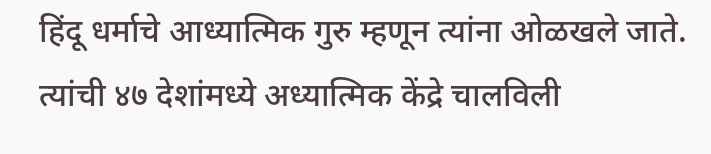हिंदू धर्माचे आध्यात्मिक गुरु म्हणून त्यांना ओळखले जाते. त्यांची ४७ देशांमध्ये अध्यात्मिक केंद्रे चालविली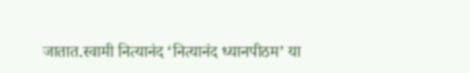जातात.स्वामी नित्यानंद ‘नित्यानंद ध्यानपीठम’ या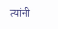त्यांनी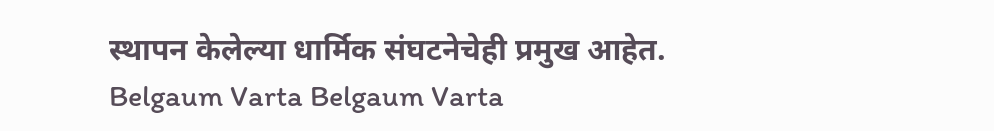स्थापन केलेल्या धार्मिक संघटनेचेही प्रमुख आहेत.
Belgaum Varta Belgaum Varta